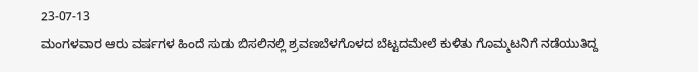23-07-13
ಮಂಗಳವಾರ ಆರು ವರ್ಷಗಳ ಹಿಂದೆ ಸುಡು ಬಿಸಲಿನಲ್ಲಿ ಶ್ರವಣಬೆಳಗೊಳದ ಬೆಟ್ಟದಮೇಲೆ ಕುಳಿತು ಗೊಮ್ಮಟನಿಗೆ ನಡೆಯುತಿದ್ದ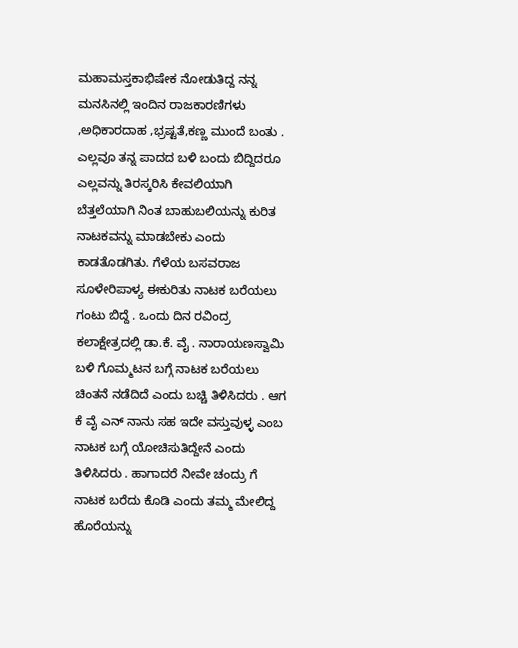ಮಹಾಮಸ್ತಕಾಭಿಷೇಕ ನೋಡುತಿದ್ದ ನನ್ನ ಮನಸಿನಲ್ಲಿ ಇಂದಿನ ರಾಜಕಾರಣಿಗಳು ,ಅಧಿಕಾರದಾಹ ,ಭ್ರಷ್ಟತೆ,ಕಣ್ಣ ಮುಂದೆ ಬಂತು . ಎಲ್ಲವೂ ತನ್ನ ಪಾದದ ಬಳಿ ಬಂದು ಬಿದ್ದಿದರೂ ಎಲ್ಲವನ್ನು ತಿರಸ್ಕರಿಸಿ ಕೇವಲಿಯಾಗಿ ಬೆತ್ತಲೆಯಾಗಿ ನಿಂತ ಬಾಹುಬಲಿಯನ್ನು ಕುರಿತ ನಾಟಕವನ್ನು ಮಾಡಬೇಕು ಎಂದು ಕಾಡತೊಡಗಿತು. ಗೆಳೆಯ ಬಸವರಾಜ ಸೂಳೇರಿಪಾಳ್ಯ ಈಕುರಿತು ನಾಟಕ ಬರೆಯಲು ಗಂಟು ಬಿದ್ದೆ . ಒಂದು ದಿನ ರವಿಂದ್ರ ಕಲಾಕ್ಷೇತ್ರದಲ್ಲಿ ಡಾ.ಕೆ. ವೈ . ನಾರಾಯಣಸ್ವಾಮಿ ಬಳಿ ಗೊಮ್ಮಟನ ಬಗ್ಗೆ ನಾಟಕ ಬರೆಯಲು ಚಿಂತನೆ ನಡೆದಿದೆ ಎಂದು ಬಚ್ಚಿ ತಿಳಿಸಿದರು . ಆಗ ಕೆ ವೈ ಎನ್ ನಾನು ಸಹ ಇದೇ ವಸ್ತುವುಳ್ಳ ಎಂಬ ನಾಟಕ ಬಗ್ಗೆ ಯೋಚಿಸುತಿದ್ದೇನೆ ಎಂದು ತಿಳಿಸಿದರು . ಹಾಗಾದರೆ ನೀವೇ ಚಂದ್ರು ಗೆ ನಾಟಕ ಬರೆದು ಕೊಡಿ ಎಂದು ತಮ್ಮ ಮೇಲಿದ್ದ ಹೊರೆಯನ್ನು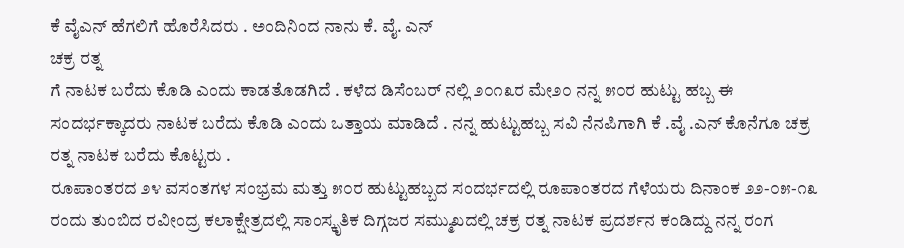ಕೆ ವೈಎನ್ ಹೆಗಲಿಗೆ ಹೊರೆಸಿದರು . ಅಂದಿನಿಂದ ನಾನು ಕೆ. ವೈ. ಎನ್
ಚಕ್ರ ರತ್ನ
ಗೆ ನಾಟಕ ಬರೆದು ಕೊಡಿ ಎಂದು ಕಾಡತೊಡಗಿದೆ . ಕಳೆದ ಡಿಸೆಂಬರ್ ನಲ್ಲಿ ೨೦೧೩ರ ಮೇ೨೦ ನನ್ನ ೫೦ರ ಹುಟ್ಟು ಹಬ್ಬ ಈ ಸಂದರ್ಭಕ್ಕಾದರು ನಾಟಕ ಬರೆದು ಕೊಡಿ ಎಂದು ಒತ್ತಾಯ ಮಾಡಿದೆ . ನನ್ನ ಹುಟ್ಟುಹಬ್ಬ ಸವಿ ನೆನಪಿಗಾಗಿ ಕೆ .ವೈ .ಎನ್ ಕೊನೆಗೂ ಚಕ್ರ ರತ್ನ ನಾಟಕ ಬರೆದು ಕೊಟ್ಟರು .
ರೂಪಾಂತರದ ೨೪ ವಸಂತಗಳ ಸಂಭ್ರಮ ಮತ್ತು ೫೦ರ ಹುಟ್ಟುಹಬ್ಬದ ಸಂದರ್ಭದಲ್ಲಿ ರೂಪಾಂತರದ ಗೆಳೆಯರು ದಿನಾಂಕ ೨೨-೦೫-೧೩ ರಂದು ತುಂಬಿದ ರವೀಂದ್ರ ಕಲಾಕ್ಷೇತ್ರದಲ್ಲಿ ಸಾಂಸ್ಕೃತಿಕ ದಿಗ್ಗಜರ ಸಮ್ಮುಖದಲ್ಲಿ ಚಕ್ರ ರತ್ನ ನಾಟಕ ಪ್ರದರ್ಶನ ಕಂಡಿದ್ದು ನನ್ನ ರಂಗ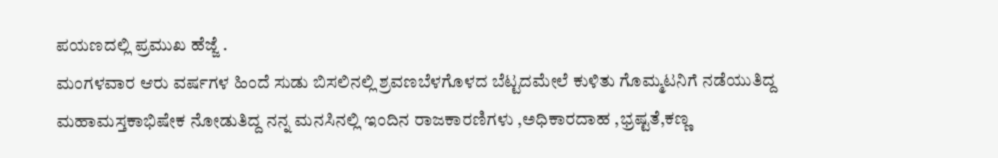ಪಯಣದಲ್ಲಿ ಪ್ರಮುಖ ಹೆಜ್ಜೆ .
ಮಂಗಳವಾರ ಆರು ವರ್ಷಗಳ ಹಿಂದೆ ಸುಡು ಬಿಸಲಿನಲ್ಲಿ ಶ್ರವಣಬೆಳಗೊಳದ ಬೆಟ್ಟದಮೇಲೆ ಕುಳಿತು ಗೊಮ್ಮಟನಿಗೆ ನಡೆಯುತಿದ್ದ ಮಹಾಮಸ್ತಕಾಭಿಷೇಕ ನೋಡುತಿದ್ದ ನನ್ನ ಮನಸಿನಲ್ಲಿ ಇಂದಿನ ರಾಜಕಾರಣಿಗಳು ,ಅಧಿಕಾರದಾಹ ,ಭ್ರಷ್ಟತೆ,ಕಣ್ಣ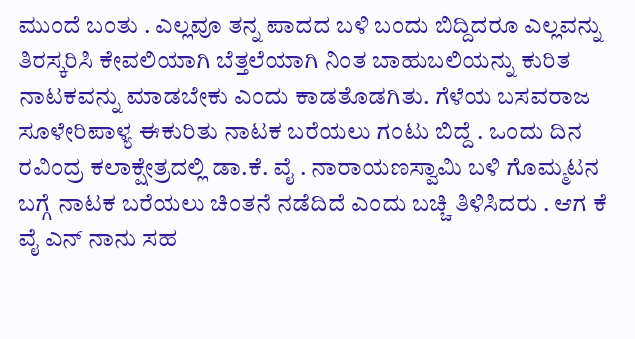ಮುಂದೆ ಬಂತು . ಎಲ್ಲವೂ ತನ್ನ ಪಾದದ ಬಳಿ ಬಂದು ಬಿದ್ದಿದರೂ ಎಲ್ಲವನ್ನು ತಿರಸ್ಕರಿಸಿ ಕೇವಲಿಯಾಗಿ ಬೆತ್ತಲೆಯಾಗಿ ನಿಂತ ಬಾಹುಬಲಿಯನ್ನು ಕುರಿತ ನಾಟಕವನ್ನು ಮಾಡಬೇಕು ಎಂದು ಕಾಡತೊಡಗಿತು. ಗೆಳೆಯ ಬಸವರಾಜ ಸೂಳೇರಿಪಾಳ್ಯ ಈಕುರಿತು ನಾಟಕ ಬರೆಯಲು ಗಂಟು ಬಿದ್ದೆ . ಒಂದು ದಿನ ರವಿಂದ್ರ ಕಲಾಕ್ಷೇತ್ರದಲ್ಲಿ ಡಾ.ಕೆ. ವೈ . ನಾರಾಯಣಸ್ವಾಮಿ ಬಳಿ ಗೊಮ್ಮಟನ ಬಗ್ಗೆ ನಾಟಕ ಬರೆಯಲು ಚಿಂತನೆ ನಡೆದಿದೆ ಎಂದು ಬಚ್ಚಿ ತಿಳಿಸಿದರು . ಆಗ ಕೆ ವೈ ಎನ್ ನಾನು ಸಹ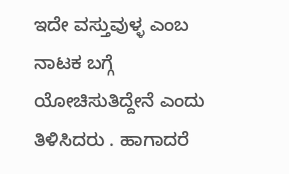ಇದೇ ವಸ್ತುವುಳ್ಳ ಎಂಬ ನಾಟಕ ಬಗ್ಗೆ ಯೋಚಿಸುತಿದ್ದೇನೆ ಎಂದು ತಿಳಿಸಿದರು . ಹಾಗಾದರೆ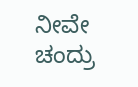ನೀವೇ ಚಂದ್ರು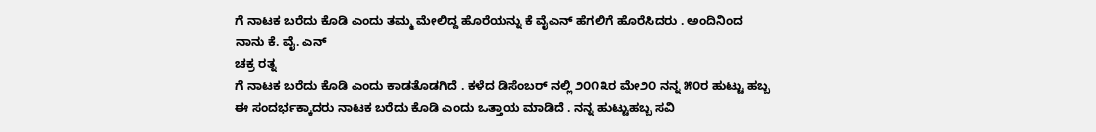ಗೆ ನಾಟಕ ಬರೆದು ಕೊಡಿ ಎಂದು ತಮ್ಮ ಮೇಲಿದ್ದ ಹೊರೆಯನ್ನು ಕೆ ವೈಎನ್ ಹೆಗಲಿಗೆ ಹೊರೆಸಿದರು . ಅಂದಿನಿಂದ ನಾನು ಕೆ. ವೈ. ಎನ್
ಚಕ್ರ ರತ್ನ
ಗೆ ನಾಟಕ ಬರೆದು ಕೊಡಿ ಎಂದು ಕಾಡತೊಡಗಿದೆ . ಕಳೆದ ಡಿಸೆಂಬರ್ ನಲ್ಲಿ ೨೦೧೩ರ ಮೇ೨೦ ನನ್ನ ೫೦ರ ಹುಟ್ಟು ಹಬ್ಬ ಈ ಸಂದರ್ಭಕ್ಕಾದರು ನಾಟಕ ಬರೆದು ಕೊಡಿ ಎಂದು ಒತ್ತಾಯ ಮಾಡಿದೆ . ನನ್ನ ಹುಟ್ಟುಹಬ್ಬ ಸವಿ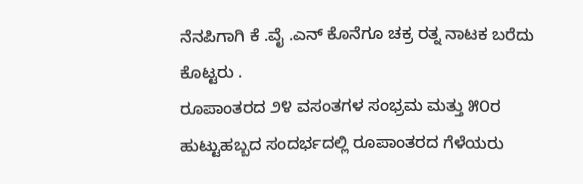ನೆನಪಿಗಾಗಿ ಕೆ .ವೈ .ಎನ್ ಕೊನೆಗೂ ಚಕ್ರ ರತ್ನ ನಾಟಕ ಬರೆದು ಕೊಟ್ಟರು .
ರೂಪಾಂತರದ ೨೪ ವಸಂತಗಳ ಸಂಭ್ರಮ ಮತ್ತು ೫೦ರ ಹುಟ್ಟುಹಬ್ಬದ ಸಂದರ್ಭದಲ್ಲಿ ರೂಪಾಂತರದ ಗೆಳೆಯರು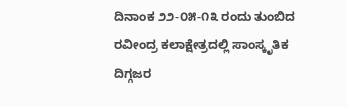ದಿನಾಂಕ ೨೨-೦೫-೧೩ ರಂದು ತುಂಬಿದ ರವೀಂದ್ರ ಕಲಾಕ್ಷೇತ್ರದಲ್ಲಿ ಸಾಂಸ್ಕೃತಿಕ ದಿಗ್ಗಜರ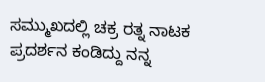ಸಮ್ಮುಖದಲ್ಲಿ ಚಕ್ರ ರತ್ನ ನಾಟಕ ಪ್ರದರ್ಶನ ಕಂಡಿದ್ದು ನನ್ನ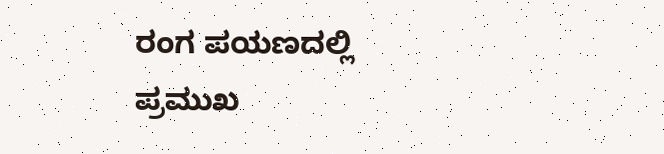ರಂಗ ಪಯಣದಲ್ಲಿ ಪ್ರಮುಖ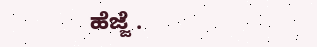ಹೆಜ್ಜೆ .